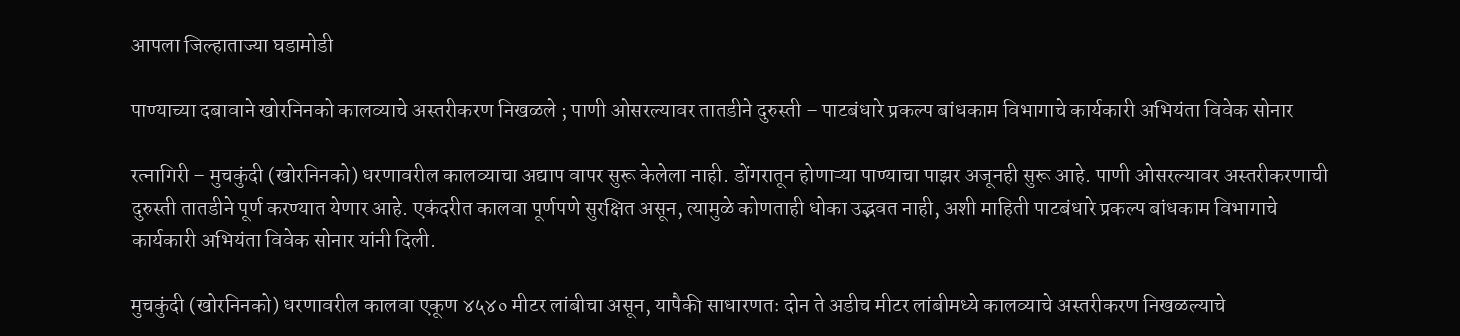आपला जिल्हाताज्या घडामोडी

पाण्याच्या दबावाने खोरनिनको कालव्याचे अस्तरीकरण निखळले ; पाणी ओसरल्यावर तातडीने दुरुस्ती – पाटबंधारे प्रकल्प बांधकाम विभागाचे कार्यकारी अभियंता विवेक सोनार

रत्नागिरी – मुचकुंदी (खोरनिनको) धरणावरील कालव्याचा अद्याप वापर सुरू केलेला नाही. डोंगरातून होणाऱ्या पाण्याचा पाझर अजूनही सुरू आहे. पाणी ओसरल्यावर अस्तरीकरणाची दुरुस्ती तातडीने पूर्ण करण्यात येणार आहे. एकंदरीत कालवा पूर्णपणे सुरक्षित असून, त्यामुळे कोणताही धोका उद्भवत नाही, अशी माहिती पाटबंधारे प्रकल्प बांधकाम विभागाचे कार्यकारी अभियंता विवेक सोनार यांनी दिली.

मुचकुंदी (खोरनिनको) धरणावरील कालवा एकूण ४५४० मीटर लांबीचा असून, यापैकी साधारणतः दोन ते अडीच मीटर लांबीमध्ये कालव्याचे अस्तरीकरण निखळल्याचे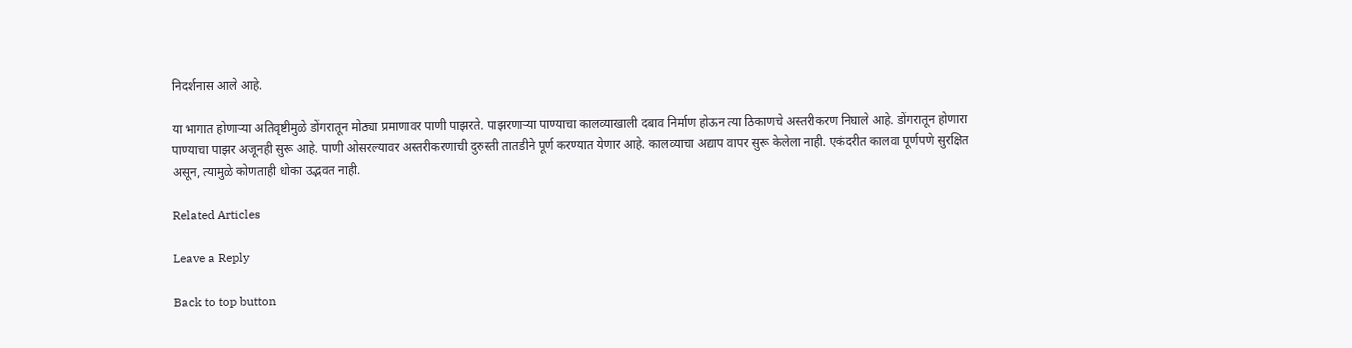निदर्शनास आले आहे.

या भागात होणाऱ्या अतिवृष्टीमुळे डोंगरातून मोठ्या प्रमाणावर पाणी पाझरते. पाझरणाऱ्या पाण्याचा कालव्याखाली दबाव निर्माण होऊन त्या ठिकाणचे अस्तरीकरण निघाले आहे. डोंगरातून होणारा पाण्याचा पाझर अजूनही सुरू आहे. पाणी ओसरल्यावर अस्तरीकरणाची दुरुस्ती तातडीने पूर्ण करण्यात येणार आहे. कालव्याचा अद्याप वापर सुरू केलेला नाही. एकंदरीत कालवा पूर्णपणे सुरक्षित असून, त्यामुळे कोणताही धोका उद्भवत नाही.

Related Articles

Leave a Reply

Back to top button